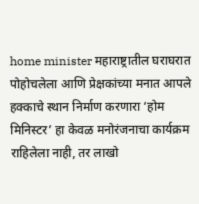home minister महाराष्ट्रातील घराघरात पोहोचलेला आणि प्रेक्षकांच्या मनात आपले हक्काचे स्थान निर्माण करणारा ‘होम मिनिस्टर’ हा केवळ मनोरंजनाचा कार्यक्रम राहिलेला नाही, तर लाखो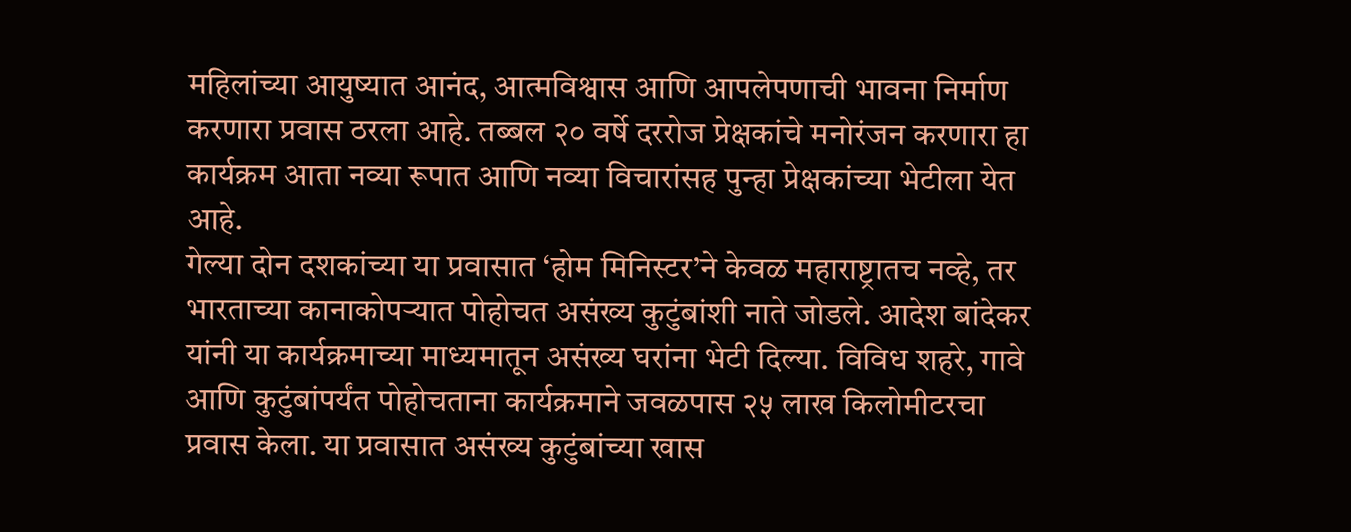महिलांच्या आयुष्यात आनंद, आत्मविश्वास आणि आपलेपणाची भावना निर्माण करणारा प्रवास ठरला आहे. तब्बल २० वर्षे दररोज प्रेक्षकांचे मनोरंजन करणारा हा कार्यक्रम आता नव्या रूपात आणि नव्या विचारांसह पुन्हा प्रेक्षकांच्या भेटीला येत आहे.
गेल्या दोन दशकांच्या या प्रवासात ‘होम मिनिस्टर’ने केवळ महाराष्ट्रातच नव्हे, तर भारताच्या कानाकोपऱ्यात पोहोचत असंख्य कुटुंबांशी नाते जोडले. आदेश बांदेकर यांनी या कार्यक्रमाच्या माध्यमातून असंख्य घरांना भेटी दिल्या. विविध शहरे, गावे आणि कुटुंबांपर्यंत पोहोचताना कार्यक्रमाने जवळपास २५ लाख किलोमीटरचा प्रवास केला. या प्रवासात असंख्य कुटुंबांच्या खास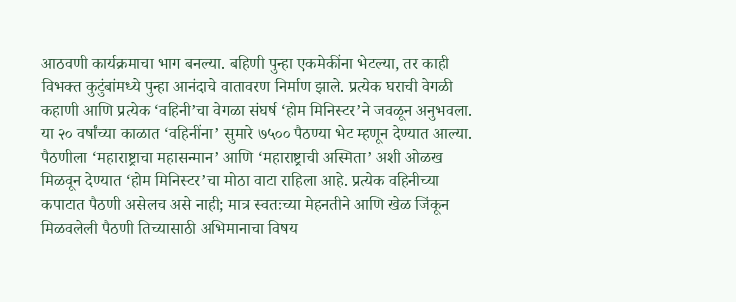आठवणी कार्यक्रमाचा भाग बनल्या. बहिणी पुन्हा एकमेकींना भेटल्या, तर काही विभक्त कुटुंबांमध्ये पुन्हा आनंदाचे वातावरण निर्माण झाले. प्रत्येक घराची वेगळी कहाणी आणि प्रत्येक ‘वहिनी’चा वेगळा संघर्ष ‘होम मिनिस्टर’ने जवळून अनुभवला.
या २० वर्षांच्या काळात ‘वहिनींना’ सुमारे ७५०० पैठण्या भेट म्हणून देण्यात आल्या. पैठणीला ‘महाराष्ट्राचा महासन्मान’ आणि ‘महाराष्ट्राची अस्मिता’ अशी ओळख मिळवून देण्यात ‘होम मिनिस्टर’चा मोठा वाटा राहिला आहे. प्रत्येक वहिनीच्या कपाटात पैठणी असेलच असे नाही; मात्र स्वतःच्या मेहनतीने आणि खेळ जिंकून मिळवलेली पैठणी तिच्यासाठी अभिमानाचा विषय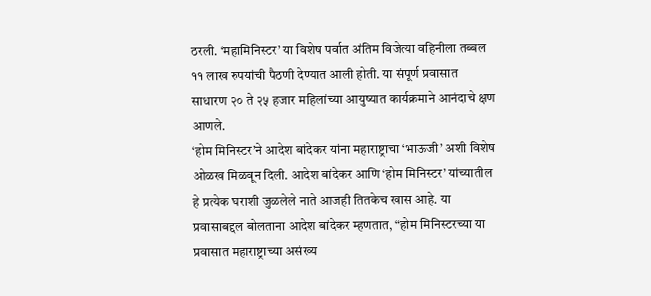ठरली. ‘महामिनिस्टर’ या विशेष पर्वात अंतिम विजेत्या वहिनीला तब्बल ११ लाख रुपयांची पैठणी देण्यात आली होती. या संपूर्ण प्रवासात साधारण २० ते २५ हजार महिलांच्या आयुष्यात कार्यक्रमाने आनंदाचे क्षण आणले.
‘होम मिनिस्टर’ने आदेश बांदेकर यांना महाराष्ट्राचा ‘भाऊजी’ अशी विशेष ओळख मिळवून दिली. आदेश बांदेकर आणि ‘होम मिनिस्टर’ यांच्यातील हे प्रत्येक घराशी जुळलेले नाते आजही तितकेच खास आहे. या प्रवासाबद्दल बोलताना आदेश बांदेकर म्हणतात, “होम मिनिस्टरच्या या प्रवासात महाराष्ट्राच्या असंख्य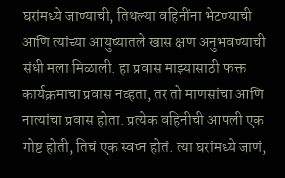घरांमध्ये जाण्याची, तिथल्या वहिनींना भेटण्याची आणि त्यांच्या आयुष्यातले खास क्षण अनुभवण्याची संधी मला मिळाली. हा प्रवास माझ्यासाठी फक्त कार्यक्रमाचा प्रवास नव्हता, तर तो माणसांचा आणि नात्यांचा प्रवास होता. प्रत्येक वहिनीची आपली एक गोष्ट होती, तिचं एक स्वप्न होतं. त्या घरांमध्ये जाणं,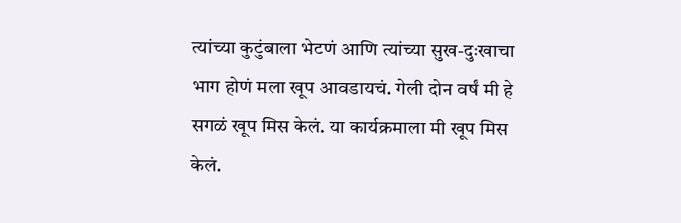त्यांच्या कुटुंबाला भेटणं आणि त्यांच्या सुख-दुःखाचा भाग होणं मला खूप आवडायचं. गेली दोन वर्षं मी हे सगळं खूप मिस केलं. या कार्यक्रमाला मी खूप मिस केलं.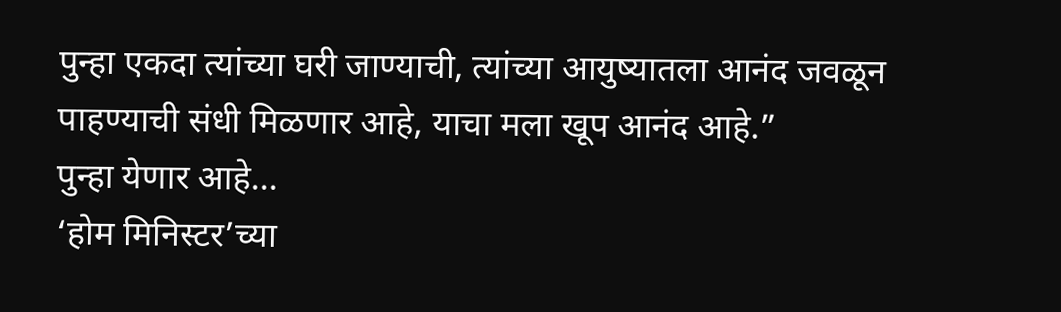पुन्हा एकदा त्यांच्या घरी जाण्याची, त्यांच्या आयुष्यातला आनंद जवळून पाहण्याची संधी मिळणार आहे, याचा मला खूप आनंद आहे.”
पुन्हा येणार आहे...
‘होम मिनिस्टर’च्या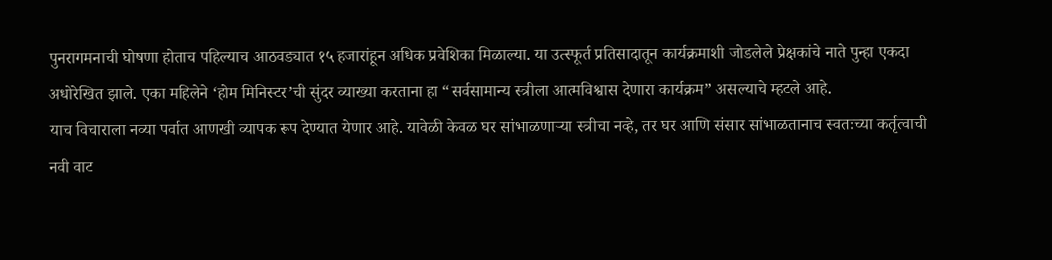पुनरागमनाची घोषणा होताच पहिल्याच आठवड्यात १५ हजारांहून अधिक प्रवेशिका मिळाल्या. या उत्स्फूर्त प्रतिसादातून कार्यक्रमाशी जोडलेले प्रेक्षकांचे नाते पुन्हा एकदा अधोरेखित झाले. एका महिलेने ‘होम मिनिस्टर’ची सुंदर व्याख्या करताना हा “सर्वसामान्य स्त्रीला आत्मविश्वास देणारा कार्यक्रम” असल्याचे म्हटले आहे.
याच विचाराला नव्या पर्वात आणखी व्यापक रूप देण्यात येणार आहे. यावेळी केवळ घर सांभाळणाऱ्या स्त्रीचा नव्हे, तर घर आणि संसार सांभाळतानाच स्वतःच्या कर्तृत्वाची नवी वाट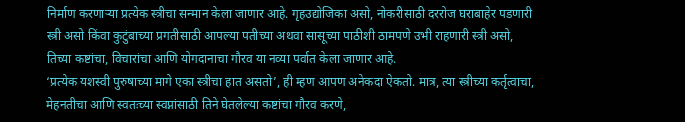निर्माण करणाऱ्या प्रत्येक स्त्रीचा सन्मान केला जाणार आहे. गृहउद्योजिका असो, नोकरीसाठी दररोज घराबाहेर पडणारी स्त्री असो किंवा कुटुंबाच्या प्रगतीसाठी आपल्या पतीच्या अथवा सासूच्या पाठीशी ठामपणे उभी राहणारी स्त्री असो, तिच्या कष्टांचा, विचारांचा आणि योगदानाचा गौरव या नव्या पर्वात केला जाणार आहे.
‘प्रत्येक यशस्वी पुरुषाच्या मागे एका स्त्रीचा हात असतो’, ही म्हण आपण अनेकदा ऐकतो. मात्र, त्या स्त्रीच्या कर्तृत्वाचा, मेहनतीचा आणि स्वतःच्या स्वप्नांसाठी तिने घेतलेल्या कष्टांचा गौरव करणे,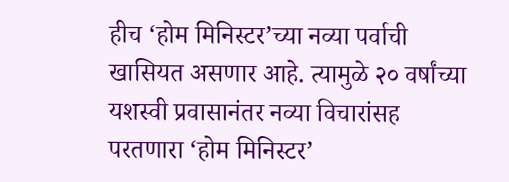हीच ‘होम मिनिस्टर’च्या नव्या पर्वाची खासियत असणार आहे. त्यामुळे २० वर्षांच्या यशस्वी प्रवासानंतर नव्या विचारांसह परतणारा ‘होम मिनिस्टर’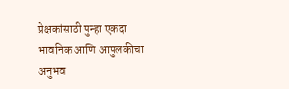प्रेक्षकांसाठी पुन्हा एकदा भावनिक आणि आपुलकीचा अनुभव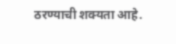ठरण्याची शक्यता आहे.